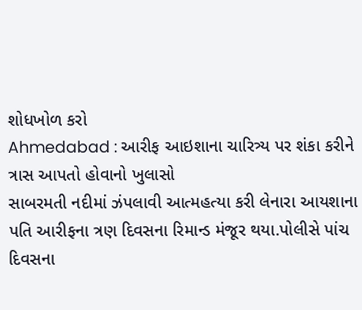શોધખોળ કરો
Ahmedabad : આરીફ આઇશાના ચારિત્ર્ય પર શંકા કરીને ત્રાસ આપતો હોવાનો ખુલાસો
સાબરમતી નદીમાં ઝંપલાવી આત્મહત્યા કરી લેનારા આયશાના પતિ આરીફના ત્રણ દિવસના રિમાન્ડ મંજૂર થયા.પોલીસે પાંચ દિવસના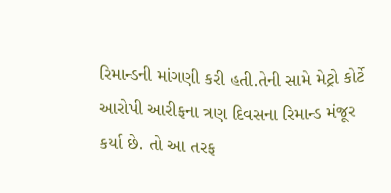રિમાન્ડની માંગણી કરી હતી.તેની સામે મેટ્રો કોર્ટે આરોપી આરીફના ત્રણ દિવસના રિમાન્ડ મંજૂર કર્યા છે. તો આ તરફ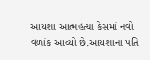આયશા આત્મહત્યા કેસમાં નવો વળાંક આવ્યો છે.આયશાના પતિ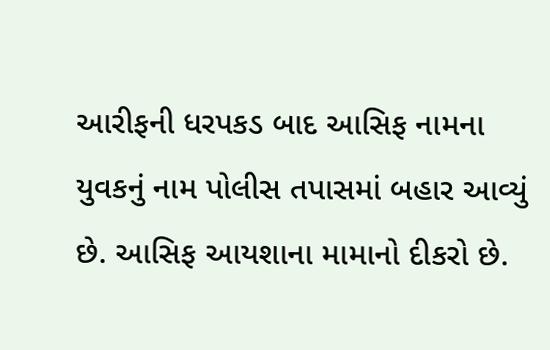આરીફની ધરપકડ બાદ આસિફ નામના યુવકનું નામ પોલીસ તપાસમાં બહાર આવ્યું છે. આસિફ આયશાના મામાનો દીકરો છે.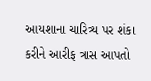આયશાના ચારિત્ર્ય પર શંકા કરીને આરીફ ત્રાસ આપતો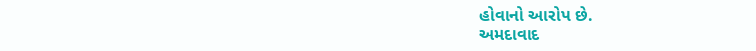હોવાનો આરોપ છે.
અમદાવાદ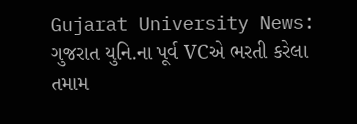Gujarat University News: ગુજરાત યુનિ.ના પૂર્વ VCએ ભરતી કરેલા તમામ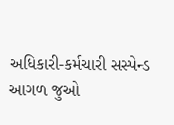અધિકારી-કર્મચારી સસ્પેન્ડ
આગળ જુઓ